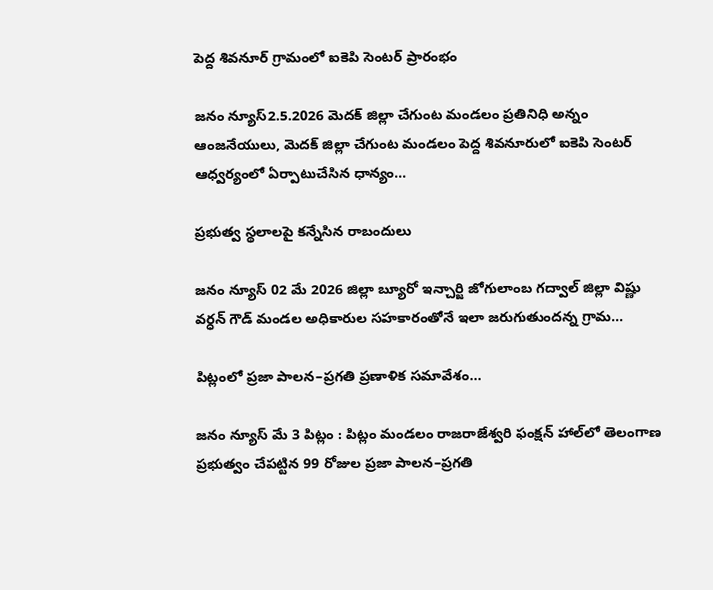పెద్ద శివనూర్ గ్రామంలో ఐకెపి సెంటర్ ప్రారంభం

జనం న్యూస్2.5.2026 మెదక్ జిల్లా చేగుంట మండలం ప్రతినిధి అన్నం ఆంజనేయులు, మెదక్ జిల్లా చేగుంట మండలం పెద్ద శివనూరులో ఐకెపి సెంటర్ ఆధ్వర్యంలో ఏర్పాటుచేసిన ధాన్యం…

ప్రభుత్వ స్థలాలపై కన్నేసిన రాబందులు

జనం న్యూస్ 02 మే 2026 జిల్లా బ్యూరో ఇన్చార్జి జోగులాంబ గద్వాల్ జిల్లా విష్ణు వర్ధన్ గౌడ్ మండల అధికారుల సహకారంతోనే ఇలా జరుగుతుందన్న గ్రామ…

పిట్లంలో ప్రజా పాలన–ప్రగతి ప్రణాళిక సమావేశం…

జనం న్యూస్ మే 3 పిట్లం : పిట్లం మండలం రాజరాజేశ్వరి ఫంక్షన్ హాల్‌లో తెలంగాణ ప్రభుత్వం చేపట్టిన 99 రోజుల ప్రజా పాలన–ప్రగతి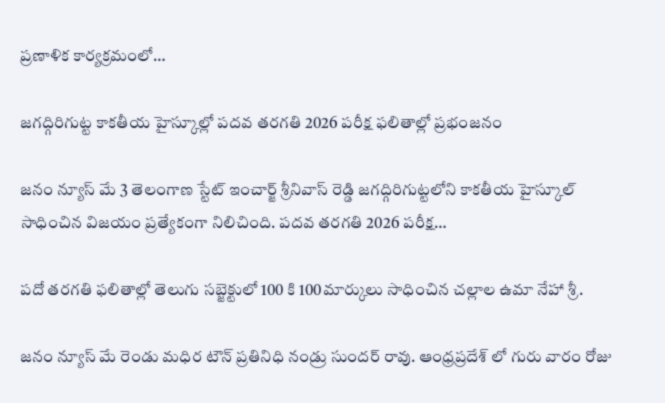ప్రణాళిక కార్యక్రమంలో…

జగద్గిరిగుట్ట కాకతీయ హైస్కూల్లో పదవ తరగతి 2026 పరీక్ష ఫలితాల్లో ప్రభంజనం

జనం న్యూస్ మే 3 తెలంగాణ స్టేట్ ఇంచార్జ్ శ్రీనివాస్ రెడ్డి జగద్గిరిగుట్టలోని కాకతీయ హైస్కూల్ సాధించిన విజయం ప్రత్యేకంగా నిలిచింది. పదవ తరగతి 2026 పరీక్ష…

పదో తరగతి ఫలితాల్లో తెలుగు సబ్జెక్టులో 100 కి 100మార్కులు సాధించిన చల్లాల ఉమా నేహా శ్రీ.

జనం న్యూస్ మే రెండు మధిర టౌన్ ప్రతినిధి నండ్రు సుందర్ రావు. ఆంధ్రప్రదేశ్ లో గురు వారం రోజు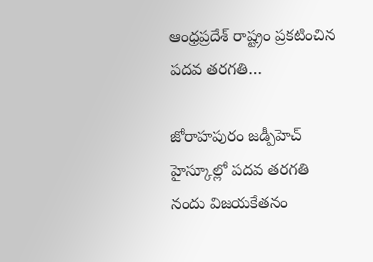ఆంధ్రప్రదేశ్ రాష్ట్రం ప్రకటించిన పదవ తరగతి…

జోరాహపురం జడ్పీహెచ్ హైస్కూల్లో పదవ తరగతి నందు విజయకేతనం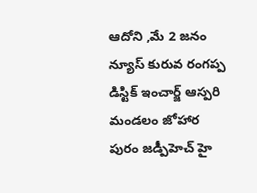ఆదోని ,మే 2 జనం న్యూస్ కురువ రంగప్ప డిస్టిక్ ఇంచార్జ్ ఆస్పరి మండలం జోహార పురం జడ్పీహెచ్ హై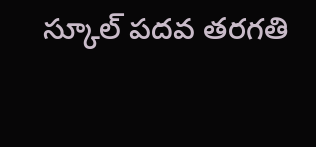స్కూల్ పదవ తరగతి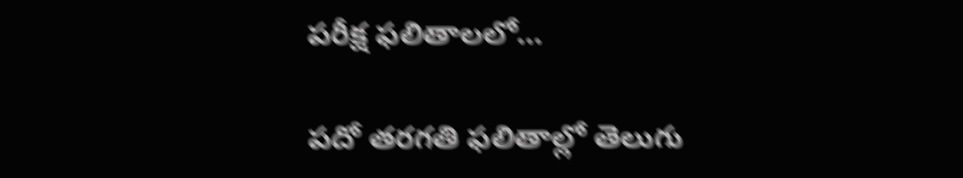పరీక్ష ఫలితాలలో…

పదో తరగతి ఫలితాల్లో తెలుగు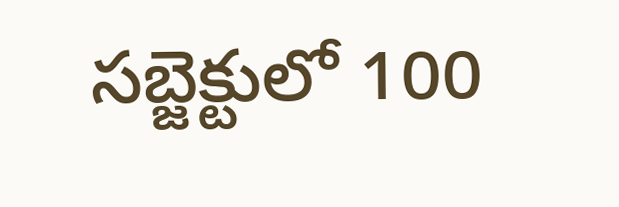సబ్జెక్టులో 100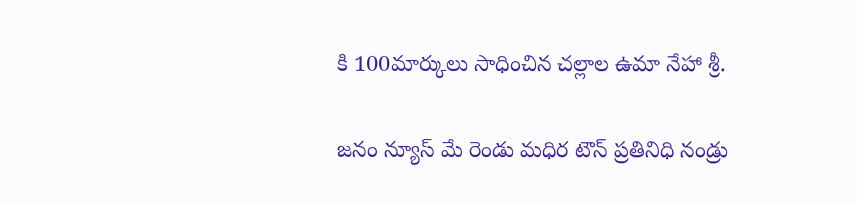కి 100మార్కులు సాధించిన చల్లాల ఉమా నేహా శ్రీ.

జనం న్యూస్ మే రెండు మధిర టౌన్ ప్రతినిధి నండ్రు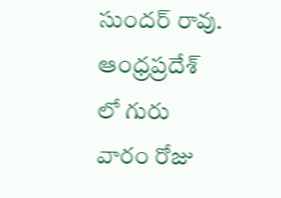సుందర్ రావు. ఆంధ్రప్రదేశ్ లో గురు వారం రోజు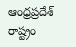ఆంధ్రప్రదేశ్ రాష్ట్రం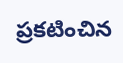ప్రకటించిన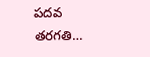పదవ తరగతి…